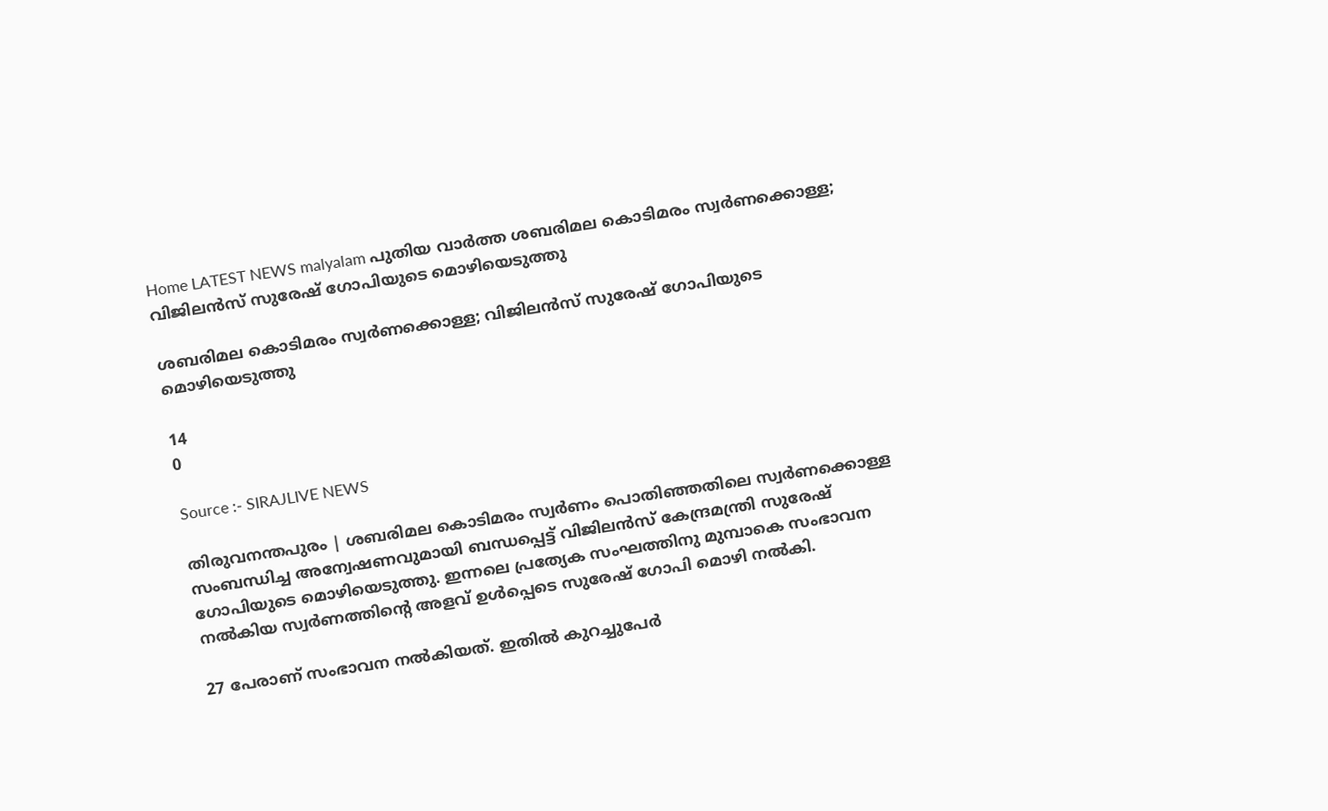Home LATEST NEWS malyalam പുതിയ വാർത്ത ശബരിമല കൊടിമരം സ്വര്‍ണക്കൊള്ള; വിജിലന്‍സ് സുരേഷ് ഗോപിയുടെ മൊഴിയെടുത്തു

ശബരിമല കൊടിമരം സ്വര്‍ണക്കൊള്ള; വിജിലന്‍സ് സുരേഷ് ഗോപിയുടെ മൊഴിയെടുത്തു

14
0

Source :- SIRAJLIVE NEWS

തിരുവനന്തപുരം | ശബരിമല കൊടിമരം സ്വര്‍ണം പൊതിഞ്ഞതിലെ സ്വര്‍ണക്കൊള്ള സംബന്ധിച്ച അന്വേഷണവുമായി ബന്ധപ്പെട്ട് വിജിലന്‍സ് കേന്ദ്രമന്ത്രി സുരേഷ് ഗോപിയുടെ മൊഴിയെടുത്തു. ഇന്നലെ പ്രത്യേക സംഘത്തിനു മുമ്പാകെ സംഭാവന നല്‍കിയ സ്വര്‍ണത്തിന്റെ അളവ് ഉള്‍പ്പെടെ സുരേഷ് ഗോപി മൊഴി നല്‍കി.

27 പേരാണ് സംഭാവന നല്‍കിയത്. ഇതില്‍ കുറച്ചുപേര്‍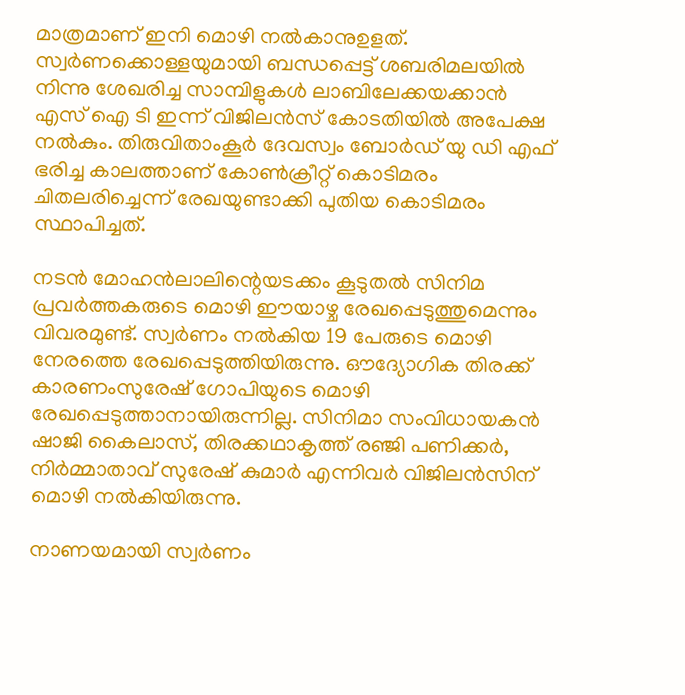മാത്രമാണ് ഇനി മൊഴി നല്‍കാനുഉളത്. സ്വര്‍ണക്കൊള്ളയുമായി ബന്ധപ്പെട്ട് ശബരിമലയില്‍ നിന്നു ശേഖരിച്ച സാമ്പിളുകള്‍ ലാബിലേക്കയക്കാന്‍ എസ് ഐ ടി ഇന്ന് വിജിലന്‍സ് കോടതിയില്‍ അപേക്ഷ നല്‍കും. തിരുവിതാംകൂര്‍ ദേവസ്വം ബോര്‍ഡ് യു ഡി എഫ് ഭരിച്ച കാലത്താണ് കോണ്‍ക്രീറ്റ് കൊടിമരം ചിതലരിച്ചെന്ന് രേഖയുണ്ടാക്കി പുതിയ കൊടിമരം സ്ഥാപിച്ചത്.

നടന്‍ മോഹന്‍ലാലിന്റെയടക്കം കൂടുതല്‍ സിനിമ പ്രവര്‍ത്തകരുടെ മൊഴി ഈയാഴ്ച രേഖപ്പെടുത്തുമെന്നും വിവരമുണ്ട്. സ്വര്‍ണം നല്‍കിയ 19 പേരുടെ മൊഴി നേരത്തെ രേഖപ്പെടുത്തിയിരുന്നു. ഔദ്യോഗിക തിരക്ക് കാരണംസുരേഷ് ഗോപിയുടെ മൊഴി രേഖപ്പെടുത്താനായിരുന്നില്ല. സിനിമാ സംവിധായകന്‍ ഷാജി കൈലാസ്, തിരക്കഥാകൃത്ത് രഞ്ജി പണിക്കര്‍, നിര്‍മ്മാതാവ് സുരേഷ് കുമാര്‍ എന്നിവര്‍ വിജിലന്‍സിന് മൊഴി നല്‍കിയിരുന്നു.

നാണയമായി സ്വര്‍ണം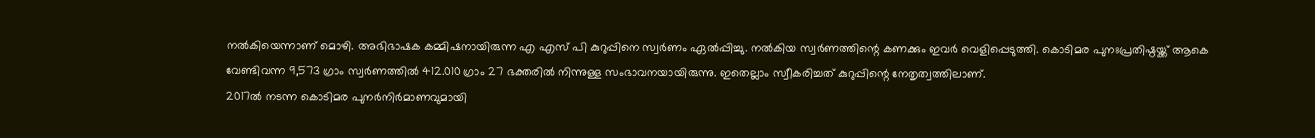നല്‍കിയെന്നാണ് മൊഴി. അഭിഭാഷക കമ്മിഷനായിരുന്ന എ എസ് പി കുറുപ്പിനെ സ്വര്‍ണം ഏല്‍പ്പിച്ചു. നല്‍കിയ സ്വര്‍ണത്തിന്റെ കണക്കും ഇവര്‍ വെളിപ്പെടുത്തി. കൊടിമര പുനഃപ്രതിഷ്ഠയ്ക്ക് ആകെ വേണ്ടിവന്ന 9,573 ഗ്രാം സ്വര്‍ണത്തില്‍ 412.010 ഗ്രാം 27 ഭക്തരില്‍ നിന്നുള്ള സംഭാവനയായിരുന്നു. ഇതെല്ലാം സ്വീകരിച്ചത് കുറുപ്പിന്റെ നേതൃത്വത്തിലാണ്.
2017ല്‍ നടന്ന കൊടിമര പുനര്‍നിര്‍മാണവുമായി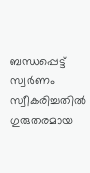ബന്ധപ്പെട്ട് സ്വര്‍ണം സ്വീകരിച്ചതില്‍ ഗുരുതരമായ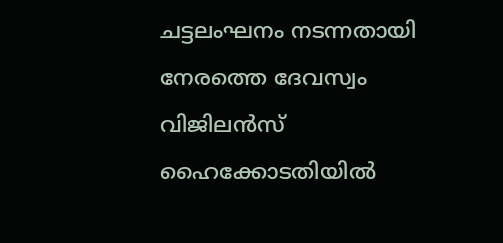ചട്ടലംഘനം നടന്നതായി നേരത്തെ ദേവസ്വം വിജിലന്‍സ് ഹൈക്കോടതിയില്‍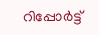റിപ്പോര്‍ട്ട്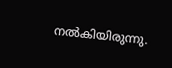നല്‍കിയിരുന്നു.